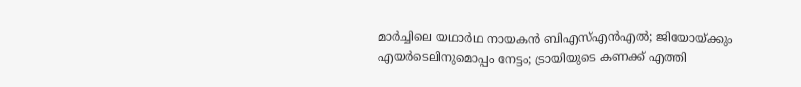മാർച്ചിലെ യഥാർഥ നായകൻ ബിഎസ്എൻഎൽ; ജിയോയ്ക്കും എയർടെലിനുമൊപ്പം നേട്ടം; ട്രായിയുടെ കണക്ക് എത്തി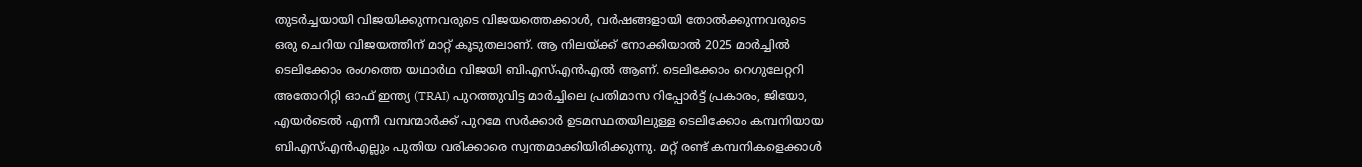തുടർച്ചയായി വിജയിക്കുന്നവരുടെ വിജയത്തെക്കാൾ, വർഷങ്ങളായി തോൽക്കുന്നവരുടെ ഒരു ചെറിയ വിജയത്തിന് മാറ്റ് കൂടുതലാണ്. ആ നിലയ്ക്ക് നോക്കിയാൽ 2025 മാർച്ചിൽ ടെലിക്കോം രംഗത്തെ യഥാർഥ വിജയി ബിഎസ്എൻഎൽ ആണ്. ടെലിക്കോം റെഗുലേറ്ററി അതോറിറ്റി ഓഫ് ഇന്ത്യ (TRAI) പുറത്തുവിട്ട മാർച്ചിലെ പ്രതിമാസ റിപ്പോർട്ട് പ്രകാരം, ജിയോ, എയർടെൽ എന്നീ വമ്പന്മാർക്ക് പുറമേ സർക്കാർ ഉടമസ്ഥതയിലുള്ള ടെലിക്കോം കമ്പനിയായ ബിഎസ്എൻഎല്ലും പുതിയ വരിക്കാരെ സ്വന്തമാക്കിയിരിക്കുന്നു. മറ്റ് രണ്ട് കമ്പനികളെക്കാൾ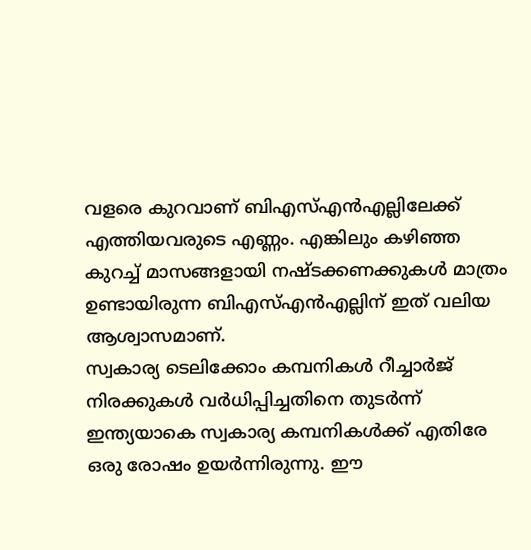വളരെ കുറവാണ് ബിഎസ്എൻഎല്ലിലേക്ക് എത്തിയവരുടെ എണ്ണം. എങ്കിലും കഴിഞ്ഞ കുറച്ച് മാസങ്ങളായി നഷ്ടക്കണക്കുകൾ മാത്രം ഉണ്ടായിരുന്ന ബിഎസ്എൻഎല്ലിന് ഇത് വലിയ ആശ്വാസമാണ്.
സ്വകാര്യ ടെലിക്കോം കമ്പനികൾ റീച്ചാർജ് നിരക്കുകൾ വർധിപ്പിച്ചതിനെ തുടർന്ന് ഇന്ത്യയാകെ സ്വകാര്യ കമ്പനികൾക്ക് എതിരേ ഒരു രോഷം ഉയർന്നിരുന്നു. ഈ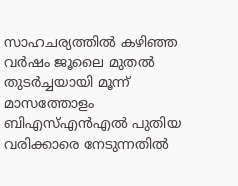സാഹചര്യത്തിൽ കഴിഞ്ഞ വർഷം ജൂലൈ മുതൽ തുടർച്ചയായി മൂന്ന് മാസത്തോളം ബിഎസ്എൻഎൽ പുതിയ വരിക്കാരെ നേടുന്നതിൽ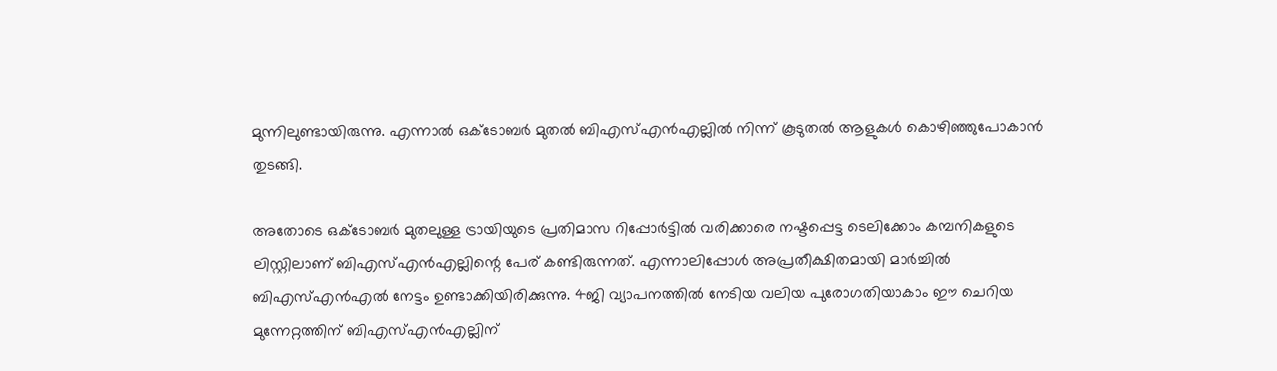മുന്നിലുണ്ടായിരുന്നു. എന്നാൽ ഒക്ടോബർ മുതൽ ബിഎസ്എൻഎല്ലിൽ നിന്ന് കൂടുതൽ ആളുകൾ കൊഴിഞ്ഞുപോകാൻ തുടങ്ങി.

അതോടെ ഒക്ടോബർ മുതലുള്ള ട്രായിയുടെ പ്രതിമാസ റിപ്പോർട്ടിൽ വരിക്കാരെ നഷ്ടപ്പെട്ട ടെലിക്കോം കമ്പനികളുടെ ലിസ്റ്റിലാണ് ബിഎസ്എൻഎല്ലിന്റെ പേര് കണ്ടിരുന്നത്. എന്നാലിപ്പോൾ അപ്രതീക്ഷിതമായി മാർച്ചിൽ ബിഎസ്എൻഎൽ നേട്ടം ഉണ്ടാക്കിയിരിക്കുന്നു. 4ജി വ്യാപനത്തിൽ നേടിയ വലിയ പുരോഗതിയാകാം ഈ ചെറിയ മുന്നേറ്റത്തിന് ബിഎസ്എൻഎല്ലിന്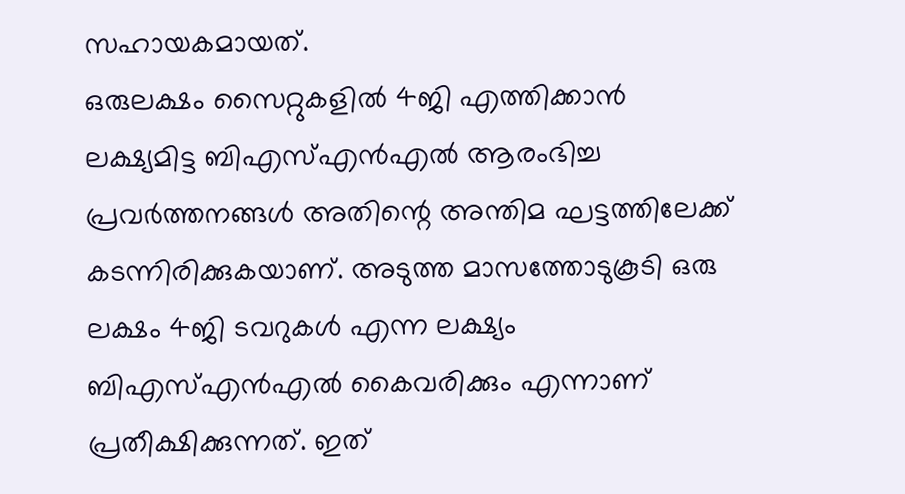സഹായകമായത്.
ഒരുലക്ഷം സൈറ്റുകളിൽ 4ജി എത്തിക്കാൻ ലക്ഷ്യമിട്ട ബിഎസ്എൻഎൽ ആരംഭിച്ച പ്രവർത്തനങ്ങൾ അതിന്റെ അന്തിമ ഘട്ടത്തിലേക്ക് കടന്നിരിക്കുകയാണ്. അടുത്ത മാസത്തോടുകൂടി ഒരു ലക്ഷം 4ജി ടവറുകൾ എന്ന ലക്ഷ്യം ബിഎസ്എൻഎൽ കൈവരിക്കും എന്നാണ് പ്രതീക്ഷിക്കുന്നത്. ഇത്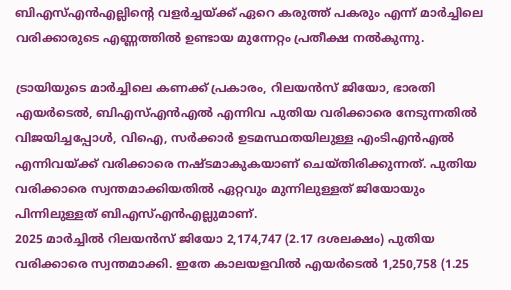ബിഎസ്എൻഎല്ലിന്റെ വളർച്ചയ്ക്ക് ഏറെ കരുത്ത് പകരും എന്ന് മാർച്ചിലെ വരിക്കാരുടെ എണ്ണത്തിൽ ഉണ്ടായ മുന്നേറ്റം പ്രതീക്ഷ നൽകുന്നു.

ട്രായിയുടെ മാർച്ചിലെ കണക്ക് പ്രകാരം, റിലയൻസ് ജിയോ, ഭാരതി എയർടെൽ, ബിഎസ്എൻഎൽ എന്നിവ പുതിയ വരിക്കാരെ നേടുന്നതിൽ വിജയിച്ചപ്പോൾ, വിഐ, സർക്കാർ ഉടമസ്ഥതയിലുള്ള എംടിഎൻഎൽ എന്നിവയ്ക്ക് വരിക്കാരെ നഷ്ടമാകുകയാണ് ചെയ്തിരിക്കുന്നത്. പുതിയ വരിക്കാരെ സ്വന്തമാക്കിയതിൽ ഏറ്റവും മുന്നിലുള്ളത് ജിയോയും പിന്നിലുള്ളത് ബിഎസ്എൻഎല്ലുമാണ്.
2025 മാർച്ചിൽ റിലയൻസ് ജിയോ 2,174,747 (2.17 ദശലക്ഷം) പുതിയ വരിക്കാരെ സ്വന്തമാക്കി. ഇതേ കാലയളവിൽ എയർടെൽ 1,250,758 (1.25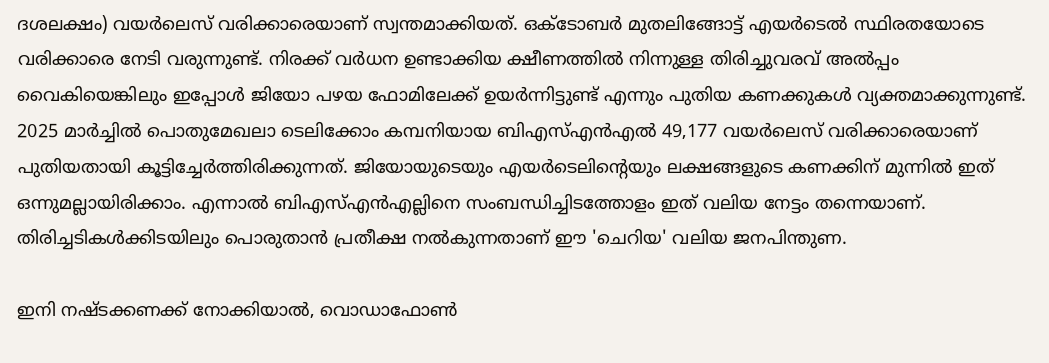ദശലക്ഷം) വയർലെസ് വരിക്കാരെയാണ് സ്വന്തമാക്കിയത്. ഒക്ടോബർ മുതലിങ്ങോട്ട് എയർടെൽ സ്ഥിരതയോടെ വരിക്കാരെ നേടി വരുന്നുണ്ട്. നിരക്ക് വർധന ഉണ്ടാക്കിയ ക്ഷീണത്തിൽ നിന്നുള്ള തിരിച്ചുവരവ് അൽപ്പം വൈകിയെങ്കിലും ഇപ്പോൾ ജിയോ പഴയ ഫോമിലേക്ക് ഉയർന്നിട്ടുണ്ട് എന്നും പുതിയ കണക്കുകൾ വ്യക്തമാക്കുന്നുണ്ട്.
2025 മാർച്ചിൽ പൊതുമേഖലാ ടെലിക്കോം കമ്പനിയായ ബിഎസ്എൻഎൽ 49,177 വയർലെസ് വരിക്കാരെയാണ് പുതിയതായി കൂട്ടിച്ചേർത്തിരിക്കുന്നത്. ജിയോയുടെയും എയർടെലിന്റെയും ലക്ഷങ്ങളുടെ കണക്കിന് മുന്നിൽ ഇത് ഒന്നുമല്ലായിരിക്കാം. എന്നാൽ ബിഎസ്എൻഎല്ലിനെ സംബന്ധിച്ചിടത്തോളം ഇത് വലിയ നേട്ടം തന്നെയാണ്. തിരിച്ചടികൾക്കിടയിലും പൊരുതാൻ പ്രതീക്ഷ നൽകുന്നതാണ് ഈ 'ചെറിയ' വലിയ ജനപിന്തുണ.

ഇനി നഷ്ടക്കണക്ക് നോക്കിയാൽ, വൊഡാഫോൺ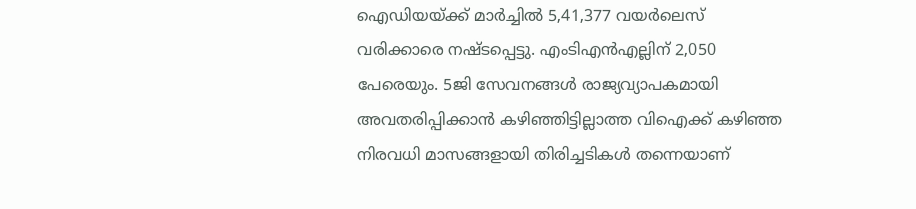ഐഡിയയ്ക്ക് മാർച്ചിൽ 5,41,377 വയർലെസ് വരിക്കാരെ നഷ്ടപ്പെട്ടു. എംടിഎൻഎല്ലിന് 2,050 പേരെയും. 5ജി സേവനങ്ങൾ രാജ്യവ്യാപകമായി അവതരിപ്പിക്കാൻ കഴിഞ്ഞിട്ടില്ലാത്ത വിഐക്ക് കഴിഞ്ഞ നിരവധി മാസങ്ങളായി തിരിച്ചടികൾ തന്നെയാണ്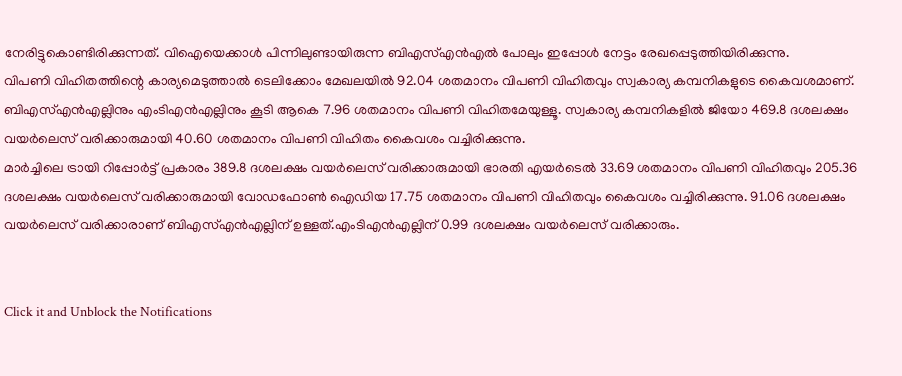നേരിട്ടുകൊണ്ടിരിക്കുന്നത്. വിഐയെക്കാൾ പിന്നിലുണ്ടായിരുന്ന ബിഎസ്എൻഎൽ പോലും ഇപ്പോൾ നേട്ടം രേഖപ്പെടുത്തിയിരിക്കുന്നു.
വിപണി വിഹിതത്തിന്റെ കാര്യമെടുത്താൽ ടെലിക്കോം മേഖലയിൽ 92.04 ശതമാനം വിപണി വിഹിതവും സ്വകാര്യ കമ്പനികളുടെ കൈവശമാണ്. ബിഎസ്എൻഎല്ലിനും എംടിഎൻഎല്ലിനും കൂടി ആകെ 7.96 ശതമാനം വിപണി വിഹിതമേയുള്ളൂ. സ്വകാര്യ കമ്പനികളിൽ ജിയോ 469.8 ദശലക്ഷം വയർലെസ് വരിക്കാരുമായി 40.60 ശതമാനം വിപണി വിഹിതം കൈവശം വച്ചിരിക്കുന്നു.
മാർച്ചിലെ ട്രായി റിപ്പോർട്ട് പ്രകാരം 389.8 ദശലക്ഷം വയർലെസ് വരിക്കാരുമായി ഭാരതി എയർടെൽ 33.69 ശതമാനം വിപണി വിഹിതവും 205.36 ദശലക്ഷം വയർലെസ് വരിക്കാരുമായി വോഡഫോൺ ഐഡിയ 17.75 ശതമാനം വിപണി വിഹിതവും കൈവശം വച്ചിരിക്കുന്നു. 91.06 ദശലക്ഷം വയർലെസ് വരിക്കാരാണ് ബിഎസ്എൻഎല്ലിന് ഉള്ളത്.എംടിഎൻഎല്ലിന് 0.99 ദശലക്ഷം വയർലെസ് വരിക്കാരും.


Click it and Unblock the Notifications